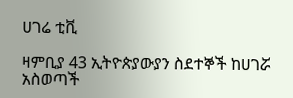ሀገሬ ቲቪ

ዛምቢያ 43 ኢትዮጵያውያን ስደተኞች ከሀገሯ አስወጣች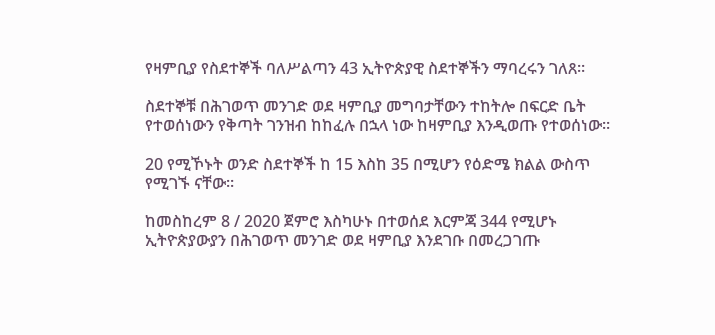የዛምቢያ የስደተኞች ባለሥልጣን 43 ኢትዮጵያዊ ስደተኞችን ማባረሩን ገለጸ።

ስደተኞቹ በሕገወጥ መንገድ ወደ ዛምቢያ መግባታቸውን ተከትሎ በፍርድ ቤት የተወሰነውን የቅጣት ገንዝብ ከከፈሉ በኋላ ነው ከዛምቢያ እንዲወጡ የተወሰነው።

20 የሚኾኑት ወንድ ስደተኞች ከ 15 እስከ 35 በሚሆን የዕድሜ ክልል ውስጥ የሚገኙ ናቸው።

ከመስከረም 8 / 2020 ጀምሮ እስካሁኑ በተወሰደ እርምጃ 344 የሚሆኑ ኢትዮጵያውያን በሕገወጥ መንገድ ወደ ዛምቢያ እንደገቡ በመረጋገጡ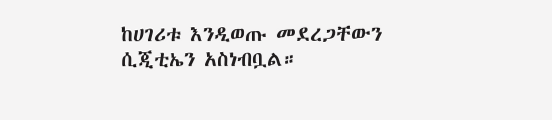ከሀገሪቱ እንዲወጡ መደረጋቸውን ሲጂቲኤን አስነብቧል።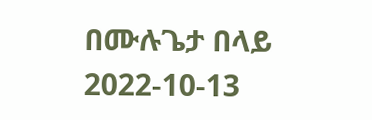በሙሉጌታ በላይ
2022-10-13